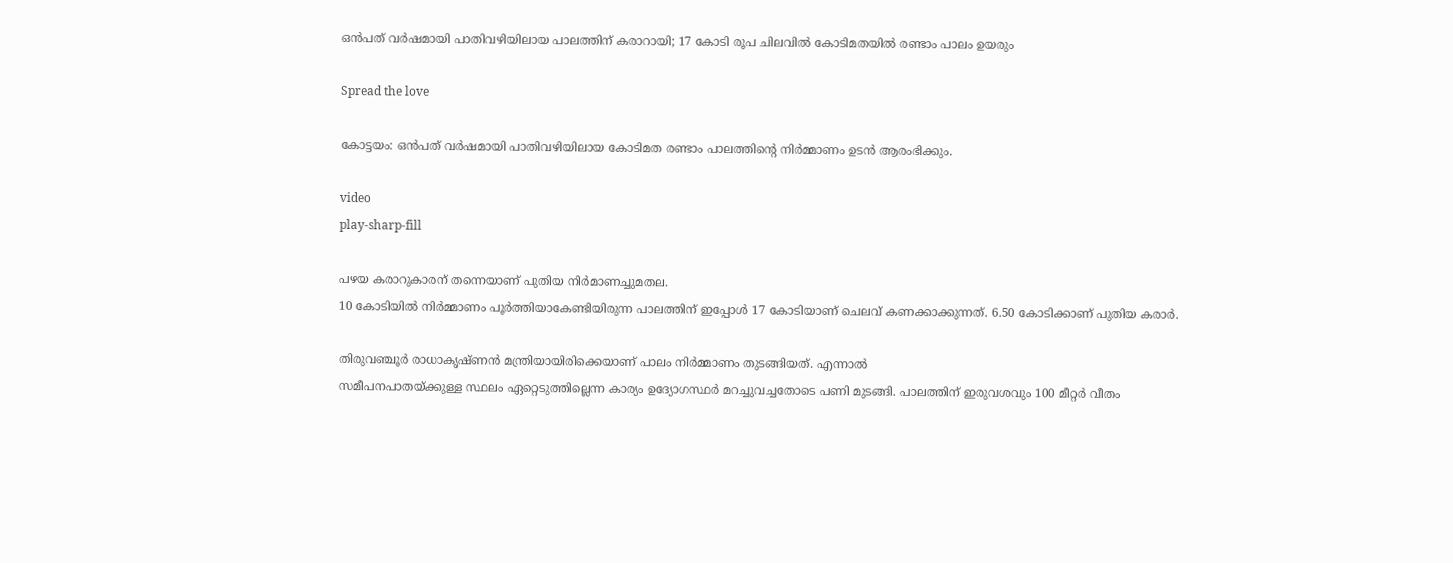ഒൻപത് വർഷമായി പാതിവഴിയിലായ പാലത്തിന് കരാറായി; 17 കോടി രൂപ ചിലവിൽ കോടിമതയില്‍ രണ്ടാം പാലം ഉയരും

Spread the love

കോട്ടയം: ഒൻപത് വർഷമായി പാതിവഴിയിലായ കോടിമത രണ്ടാം പാലത്തിന്റെ നിർമ്മാണം ഉടൻ ആരംഭിക്കും.

video
play-sharp-fill

പഴയ കരാറുകാരന് തന്നെയാണ് പുതിയ നിർമാണച്ചുമതല.
10 കോടിയില്‍ നിർമ്മാണം പൂർത്തിയാകേണ്ടിയിരുന്ന പാലത്തിന് ഇപ്പോള്‍ 17 കോടിയാണ് ചെലവ് കണക്കാക്കുന്നത്. 6.50 കോടിക്കാണ് പുതിയ കരാർ.

തിരുവഞ്ചൂർ രാധാകൃഷ്ണൻ മന്ത്രിയായിരിക്കെയാണ് പാലം നിർമ്മാണം തുടങ്ങിയത്. എന്നാല്‍
സമീപനപാതയ്ക്കുള്ള സ്ഥലം ഏറ്റെടുത്തില്ലെന്ന കാര്യം ഉദ്യോഗസ്ഥർ മറച്ചുവച്ചതോടെ പണി മുടങ്ങി. പാലത്തിന് ഇരുവശവും 100 മീറ്റർ വീതം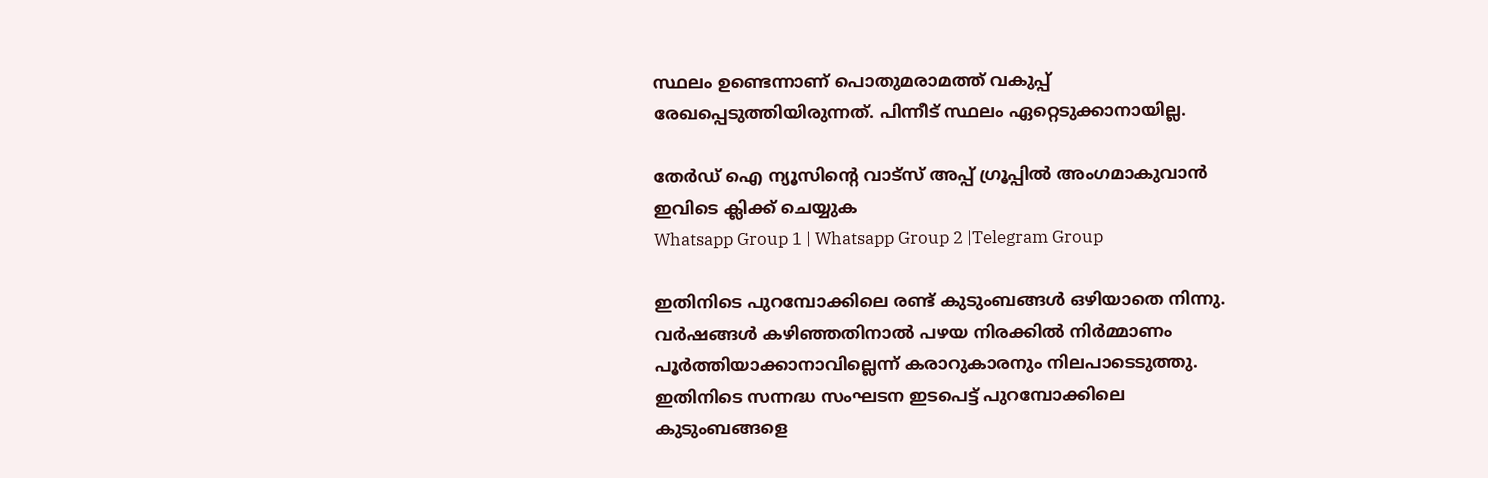സ്ഥലം ഉണ്ടെന്നാണ് പൊതുമരാമത്ത് വകുപ്പ് രേഖപ്പെടുത്തിയിരുന്നത്. പിന്നീട് സ്ഥലം ഏറ്റെടുക്കാനായില്ല.

തേർഡ് ഐ ന്യൂസിന്റെ വാട്സ് അപ്പ് ഗ്രൂപ്പിൽ അംഗമാകുവാൻ ഇവിടെ ക്ലിക്ക് ചെയ്യുക
Whatsapp Group 1 | Whatsapp Group 2 |Telegram Group

ഇതിനിടെ പുറമ്പോക്കിലെ രണ്ട് കുടുംബങ്ങള്‍ ഒഴിയാതെ നിന്നു. വർഷങ്ങള്‍ കഴിഞ്ഞതിനാല്‍ പഴയ നിരക്കില്‍ നിർമ്മാണം പൂർത്തിയാക്കാനാവില്ലെന്ന് കരാറുകാരനും നിലപാടെടുത്തു. ഇതിനിടെ സന്നദ്ധ സംഘടന ഇടപെട്ട് പുറമ്പോക്കിലെ കുടുംബങ്ങളെ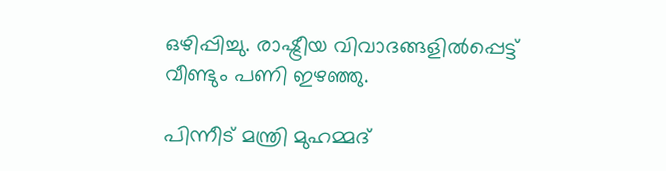ഒഴിപ്പിച്ചു. രാഷ്ട്രീയ വിവാദങ്ങളില്‍പ്പെട്ട് വീണ്ടും പണി ഇഴഞ്ഞു.

പിന്നീട് മന്ത്രി മുഹമ്മദ്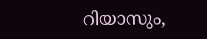റിയാസും,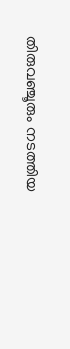തിരുവഞ്ചൂരും നടത്തിയ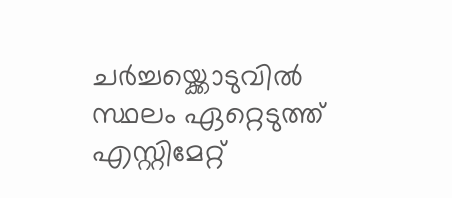ചർച്ചയ്ക്കൊടുവില്‍ സ്ഥലം ഏറ്റെടുത്ത് എസ്റ്റിമേറ്റ്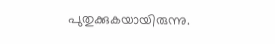പുതുക്കുകയായിരുന്നു.